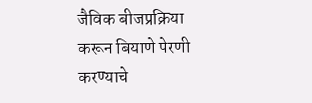जैविक बीजप्रक्रिया करून बियाणे पेरणी करण्याचे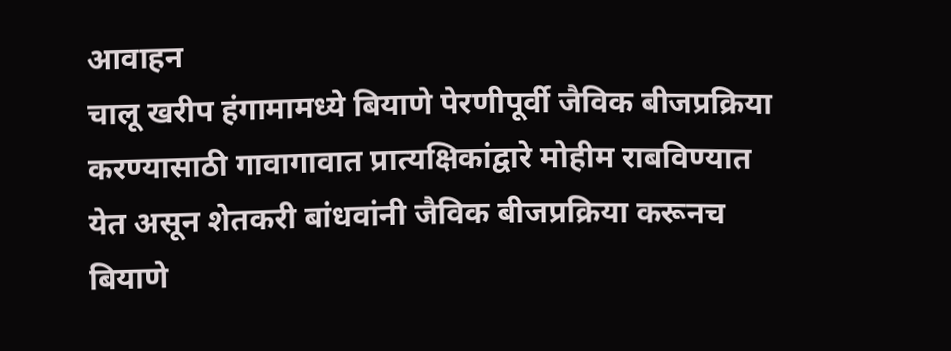आवाहन
चालू खरीप हंगामामध्ये बियाणे पेरणीपूर्वी जैविक बीजप्रक्रिया करण्यासाठी गावागावात प्रात्यक्षिकांद्वारे मोहीम राबविण्यात येत असून शेतकरी बांधवांनी जैविक बीजप्रक्रिया करूनच बियाणे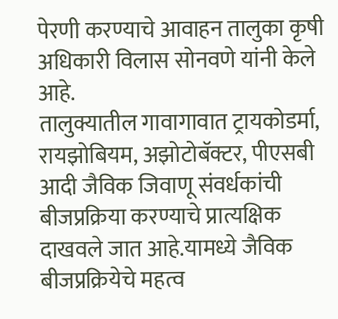पेरणी करण्याचे आवाहन तालुका कृषी अधिकारी विलास सोनवणे यांनी केले आहे.
तालुक्यातील गावागावात ट्रायकोडर्मा, रायझोबियम, अझोटोबॅक्टर, पीएसबी आदी जैविक जिवाणू संवर्धकांची बीजप्रक्रिया करण्याचे प्रात्यक्षिक दाखवले जात आहे.यामध्ये जैविक बीजप्रक्रियेचे महत्व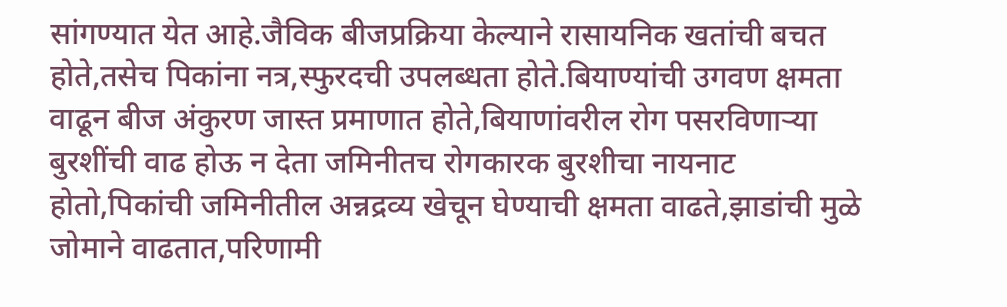सांगण्यात येत आहे.जैविक बीजप्रक्रिया केल्याने रासायनिक खतांची बचत होते,तसेच पिकांना नत्र,स्फुरदची उपलब्धता होते.बियाण्यांची उगवण क्षमता वाढून बीज अंकुरण जास्त प्रमाणात होते,बियाणांवरील रोग पसरविणाऱ्या बुरशींची वाढ होऊ न देता जमिनीतच रोगकारक बुरशीचा नायनाट होतो,पिकांची जमिनीतील अन्नद्रव्य खेचून घेण्याची क्षमता वाढते,झाडांची मुळे जोमाने वाढतात,परिणामी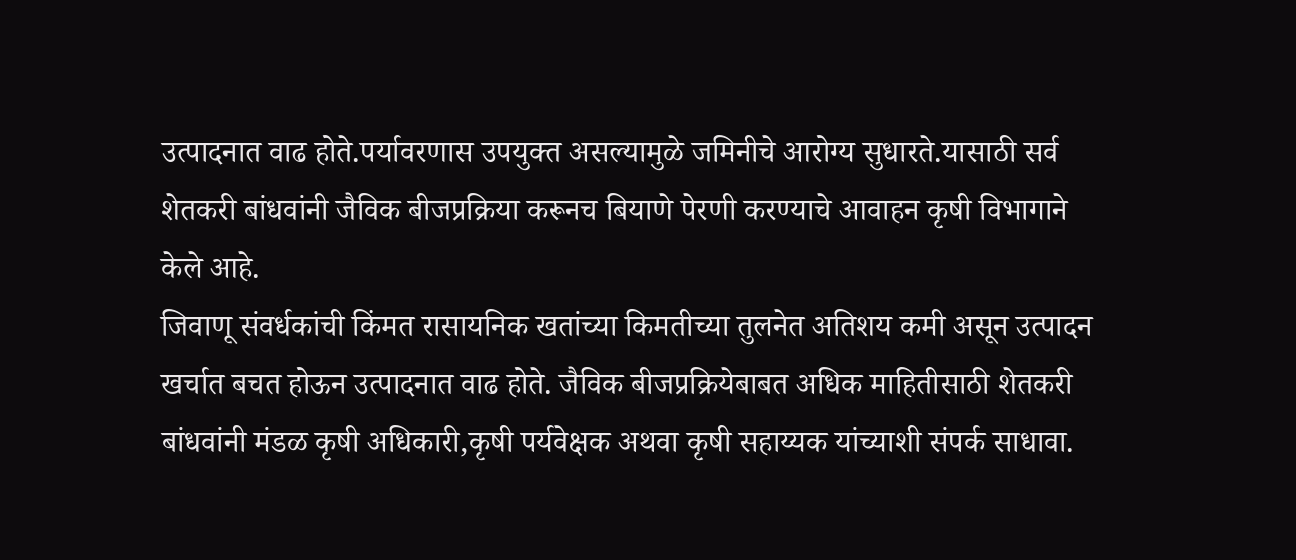उत्पादनात वाढ होते.पर्यावरणास उपयुक्त असल्यामुळे जमिनीचे आरोग्य सुधारते.यासाठी सर्व शेतकरी बांधवांनी जैविक बीजप्रक्रिया करूनच बियाणे पेरणी करण्याचे आवाहन कृषी विभागाने केले आहे.
जिवाणू संवर्धकांची किंमत रासायनिक खतांच्या किमतीच्या तुलनेत अतिशय कमी असून उत्पादन खर्चात बचत होऊन उत्पादनात वाढ होते. जैविक बीजप्रक्रियेबाबत अधिक माहितीसाठी शेतकरी बांधवांनी मंडळ कृषी अधिकारी,कृषी पर्यवेक्षक अथवा कृषी सहाय्यक यांच्याशी संपर्क साधावा.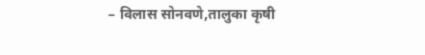– विलास सोनवणे,तालुका कृषी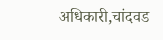अधिकारी,चांदवड